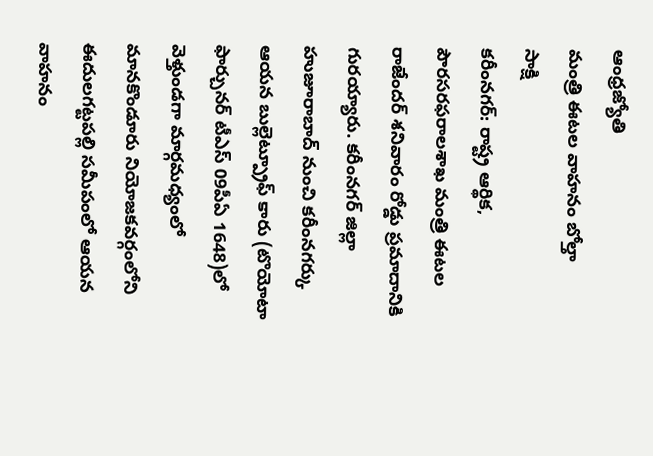ఆంధ్రజ్యోతి
మంత్రి ఈటల వాహనం బోల్తా
సాక్షి
కరీంనగర్: రాష్ట్ర ఆర్థిక, పౌరసరఫరాలశాఖ మంత్రి ఈటల రాజేందర్ శనివారం రోడ్డు ప్రమాదానికి గురయ్యారు. కరీంనగర్ జిల్లా హుజూరాబాద్ నుంచి కరీంనగర్కు ఆయన బుల్లెట్ప్రూఫ్ కారు (టొయోటా ఫార్చునర్ టీఎస్ 09పీఏ 1648)లో వెళ్తుండగా మార్గమధ్యంలో మానకొండూరు నియోజకవర్గంలోని ఈదులగట్టపల్లి సమీపంలో ఆయన వాహనం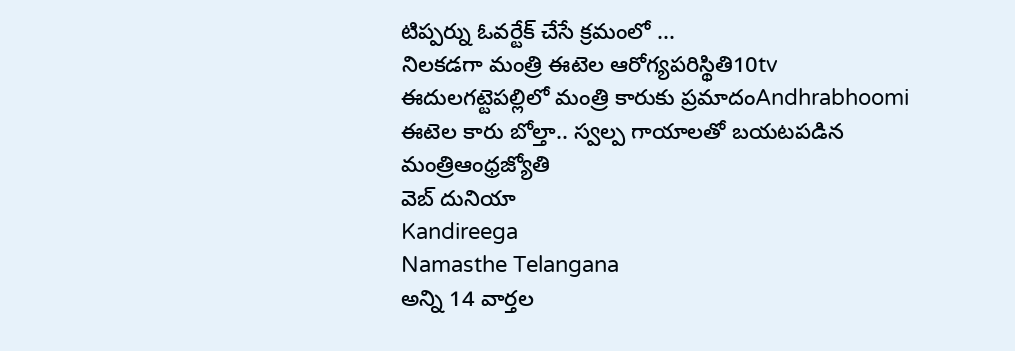టిప్పర్ను ఓవర్టేక్ చేసే క్రమంలో ...
నిలకడగా మంత్రి ఈటెల ఆరోగ్యపరిస్థితి10tv
ఈదులగట్టెపల్లిలో మంత్రి కారుకు ప్రమాదంAndhrabhoomi
ఈటెల కారు బోల్తా.. స్వల్ప గాయాలతో బయటపడిన మంత్రిఆంధ్రజ్యోతి
వెబ్ దునియా
Kandireega
Namasthe Telangana
అన్ని 14 వార్తల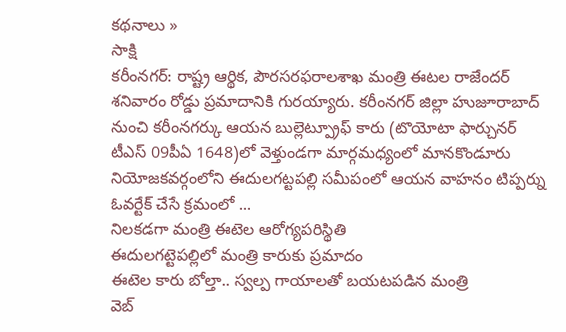కథనాలు »
సాక్షి
కరీంనగర్: రాష్ట్ర ఆర్థిక, పౌరసరఫరాలశాఖ మంత్రి ఈటల రాజేందర్ శనివారం రోడ్డు ప్రమాదానికి గురయ్యారు. కరీంనగర్ జిల్లా హుజూరాబాద్ నుంచి కరీంనగర్కు ఆయన బుల్లెట్ప్రూఫ్ కారు (టొయోటా ఫార్చునర్ టీఎస్ 09పీఏ 1648)లో వెళ్తుండగా మార్గమధ్యంలో మానకొండూరు నియోజకవర్గంలోని ఈదులగట్టపల్లి సమీపంలో ఆయన వాహనం టిప్పర్ను ఓవర్టేక్ చేసే క్రమంలో ...
నిలకడగా మంత్రి ఈటెల ఆరోగ్యపరిస్థితి
ఈదులగట్టెపల్లిలో మంత్రి కారుకు ప్రమాదం
ఈటెల కారు బోల్తా.. స్వల్ప గాయాలతో బయటపడిన మంత్రి
వెబ్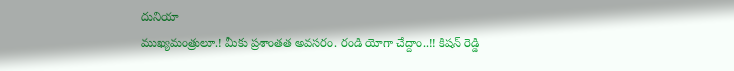దునియా
ముఖ్యమంత్రులూ.! మీకు ప్రశాంతత అవసరం. రండి యోగా చేద్దాం..!! కిషన్ రెడ్డి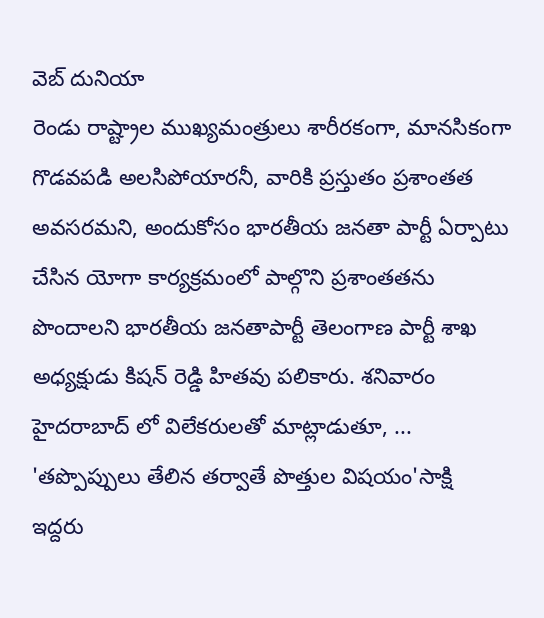వెబ్ దునియా
రెండు రాష్ట్రాల ముఖ్యమంత్రులు శారీరకంగా, మానసికంగా గొడవపడి అలసిపోయారనీ, వారికి ప్రస్తుతం ప్రశాంతత అవసరమని, అందుకోసం భారతీయ జనతా పార్టీ ఏర్పాటు చేసిన యోగా కార్యక్రమంలో పాల్గొని ప్రశాంతతను పొందాలని భారతీయ జనతాపార్టీ తెలంగాణ పార్టీ శాఖ అధ్యక్షుడు కిషన్ రెడ్డి హితవు పలికారు. శనివారం హైదరాబాద్ లో విలేకరులతో మాట్లాడుతూ, ...
'తప్పొప్పులు తేలిన తర్వాతే పొత్తుల విషయం'సాక్షి
ఇద్దరు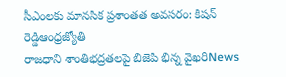సీఎంలకు మానసిక ప్రశాంతత అవసరం: కిషన్ రెడ్డిఆంధ్రజ్యోతి
రాజధాని శాంతిభద్రతలపై బిజెపి భిన్న వైఖరిNews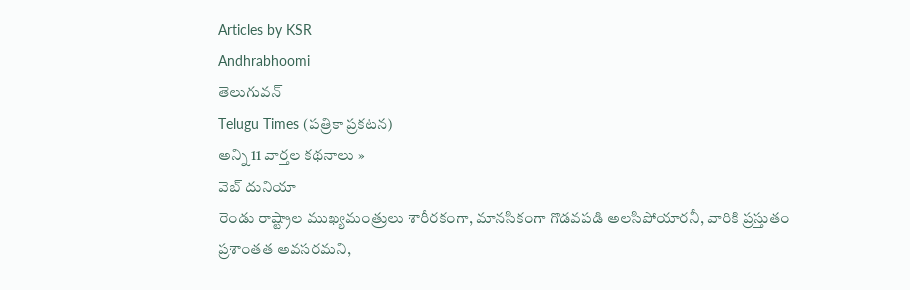Articles by KSR
Andhrabhoomi
తెలుగువన్
Telugu Times (పత్రికా ప్రకటన)
అన్ని 11 వార్తల కథనాలు »
వెబ్ దునియా
రెండు రాష్ట్రాల ముఖ్యమంత్రులు శారీరకంగా, మానసికంగా గొడవపడి అలసిపోయారనీ, వారికి ప్రస్తుతం ప్రశాంతత అవసరమని,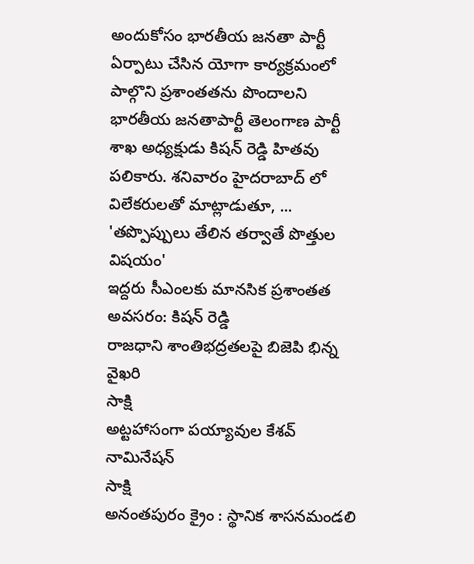అందుకోసం భారతీయ జనతా పార్టీ ఏర్పాటు చేసిన యోగా కార్యక్రమంలో పాల్గొని ప్రశాంతతను పొందాలని భారతీయ జనతాపార్టీ తెలంగాణ పార్టీ శాఖ అధ్యక్షుడు కిషన్ రెడ్డి హితవు పలికారు. శనివారం హైదరాబాద్ లో విలేకరులతో మాట్లాడుతూ, ...
'తప్పొప్పులు తేలిన తర్వాతే పొత్తుల విషయం'
ఇద్దరు సీఎంలకు మానసిక ప్రశాంతత అవసరం: కిషన్ రెడ్డి
రాజధాని శాంతిభద్రతలపై బిజెపి భిన్న వైఖరి
సాక్షి
అట్టహాసంగా పయ్యావుల కేశవ్ నామినేషన్
సాక్షి
అనంతపురం క్రైం : స్థానిక శాసనమండలి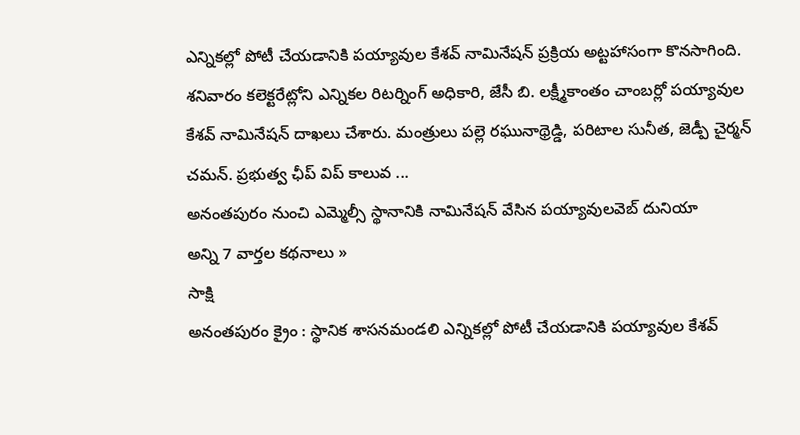ఎన్నికల్లో పోటీ చేయడానికి పయ్యావుల కేశవ్ నామినేషన్ ప్రక్రియ అట్టహాసంగా కొనసాగింది. శనివారం కలెక్టరేట్లోని ఎన్నికల రిటర్నింగ్ అధికారి, జేసీ బి. లక్ష్మీకాంతం చాంబర్లో పయ్యావుల కేశవ్ నామినేషన్ దాఖలు చేశారు. మంత్రులు పల్లె రఘునాథ్రెడ్డి, పరిటాల సునీత, జెడ్పీ చైర్మన్ చమన్. ప్రభుత్వ ఛీప్ విప్ కాలువ ...
అనంతపురం నుంచి ఎమ్మెల్సీ స్థానానికి నామినేషన్ వేసిన పయ్యావులవెబ్ దునియా
అన్ని 7 వార్తల కథనాలు »
సాక్షి
అనంతపురం క్రైం : స్థానిక శాసనమండలి ఎన్నికల్లో పోటీ చేయడానికి పయ్యావుల కేశవ్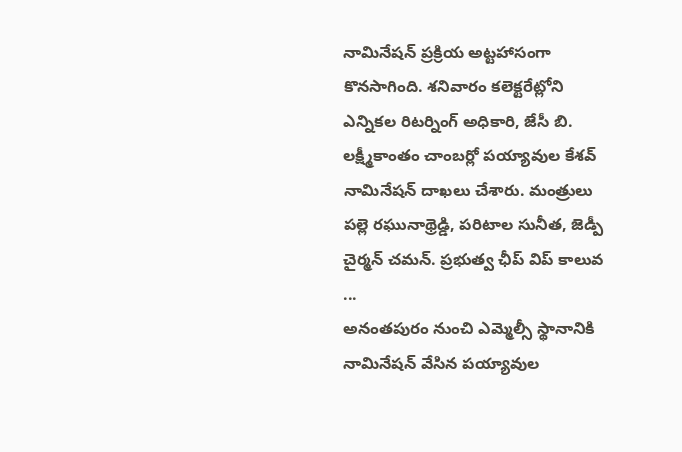నామినేషన్ ప్రక్రియ అట్టహాసంగా కొనసాగింది. శనివారం కలెక్టరేట్లోని ఎన్నికల రిటర్నింగ్ అధికారి, జేసీ బి. లక్ష్మీకాంతం చాంబర్లో పయ్యావుల కేశవ్ నామినేషన్ దాఖలు చేశారు. మంత్రులు పల్లె రఘునాథ్రెడ్డి, పరిటాల సునీత, జెడ్పీ చైర్మన్ చమన్. ప్రభుత్వ ఛీప్ విప్ కాలువ ...
అనంతపురం నుంచి ఎమ్మెల్సీ స్థానానికి నామినేషన్ వేసిన పయ్యావుల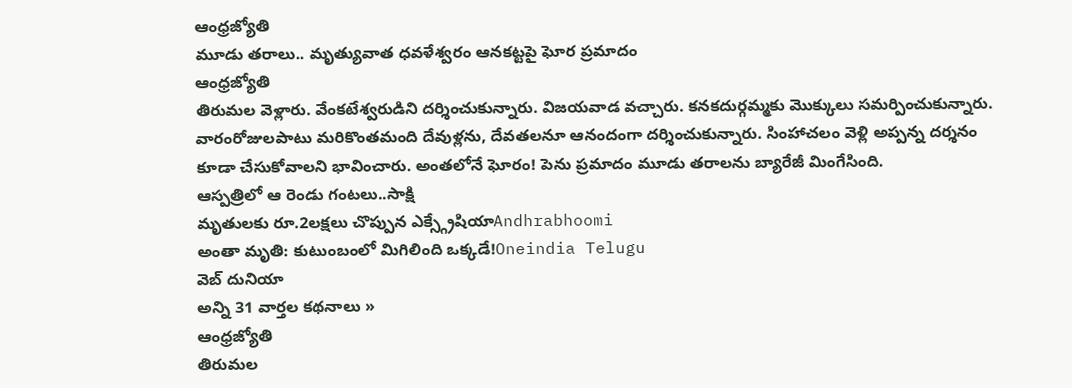ఆంధ్రజ్యోతి
మూడు తరాలు.. మృత్యువాత ధవళేశ్వరం ఆనకట్టపై ఘోర ప్రమాదం
ఆంధ్రజ్యోతి
తిరుమల వెళ్లారు. వేంకటేశ్వరుడిని దర్శించుకున్నారు. విజయవాడ వచ్చారు. కనకదుర్గమ్మకు మొక్కులు సమర్పించుకున్నారు. వారంరోజులపాటు మరికొంతమంది దేవుళ్లను, దేవతలనూ ఆనందంగా దర్శించుకున్నారు. సింహాచలం వెళ్లి అప్పన్న దర్శనం కూడా చేసుకోవాలని భావించారు. అంతలోనే ఘోరం! పెను ప్రమాదం మూడు తరాలను బ్యారేజీ మింగేసింది.
ఆస్పత్రిలో ఆ రెండు గంటలు..సాక్షి
మృతులకు రూ.2లక్షలు చొప్పున ఎక్స్గ్రేషియాAndhrabhoomi
అంతా మృతి: కుటుంబంలో మిగిలింది ఒక్కడే!Oneindia Telugu
వెబ్ దునియా
అన్ని 31 వార్తల కథనాలు »
ఆంధ్రజ్యోతి
తిరుమల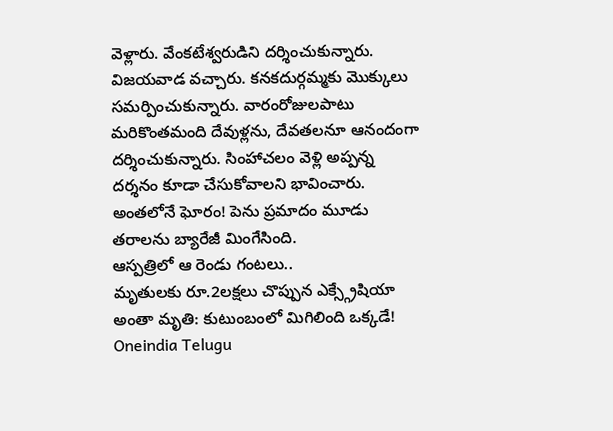వెళ్లారు. వేంకటేశ్వరుడిని దర్శించుకున్నారు. విజయవాడ వచ్చారు. కనకదుర్గమ్మకు మొక్కులు సమర్పించుకున్నారు. వారంరోజులపాటు మరికొంతమంది దేవుళ్లను, దేవతలనూ ఆనందంగా దర్శించుకున్నారు. సింహాచలం వెళ్లి అప్పన్న దర్శనం కూడా చేసుకోవాలని భావించారు. అంతలోనే ఘోరం! పెను ప్రమాదం మూడు తరాలను బ్యారేజీ మింగేసింది.
ఆస్పత్రిలో ఆ రెండు గంటలు..
మృతులకు రూ.2లక్షలు చొప్పున ఎక్స్గ్రేషియా
అంతా మృతి: కుటుంబంలో మిగిలింది ఒక్కడే!
Oneindia Telugu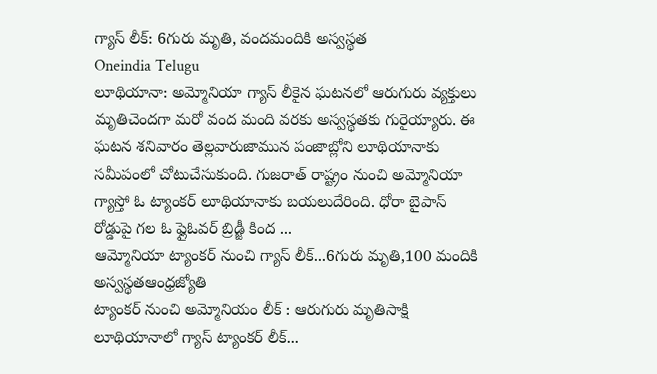గ్యాస్ లీక్: 6గురు మృతి, వందమందికి అస్వస్థత
Oneindia Telugu
లూథియానా: అమ్మోనియా గ్యాస్ లీకైన ఘటనలో ఆరుగురు వ్యక్తులు మృతిచెందగా మరో వంద మంది వరకు అస్వస్థతకు గురైయ్యారు. ఈ ఘటన శనివారం తెల్లవారుజామున పంజాబ్లోని లూథియానాకు సమీపంలో చోటుచేసుకుంది. గుజరాత్ రాష్ట్రం నుంచి అమ్మోనియా గ్యాస్తో ఓ ట్యాంకర్ లూథియానాకు బయలుదేరింది. ధోరా బైపాస్ రోడ్డుపై గల ఓ ఫ్లైఓవర్ బ్రిడ్జీ కింద ...
ఆమ్మోనియా ట్యాంకర్ నుంచి గ్యాస్ లీక్...6గురు మృతి,100 మందికి అస్వస్థతఆంధ్రజ్యోతి
ట్యాంకర్ నుంచి అమ్మోనియం లీక్ : ఆరుగురు మృతిసాక్షి
లూథియానాలో గ్యాస్ ట్యాంకర్ లీక్...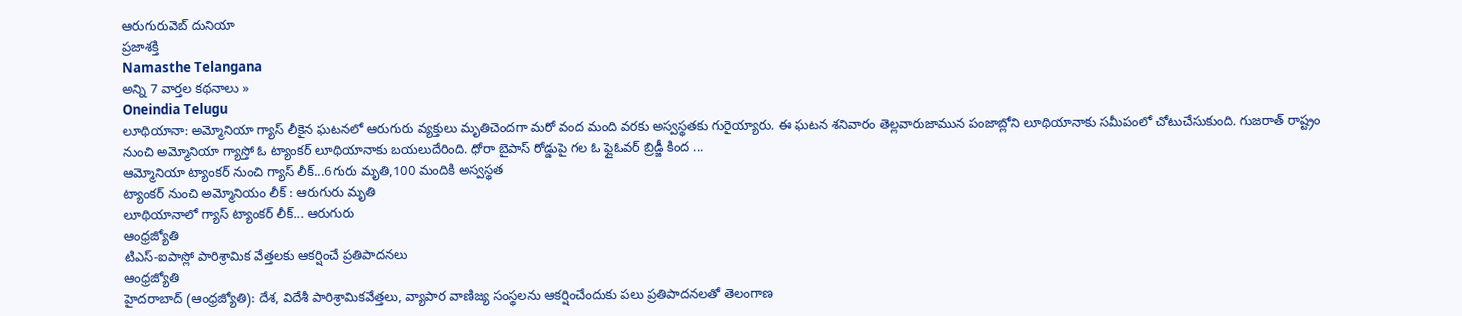ఆరుగురువెబ్ దునియా
ప్రజాశక్తి
Namasthe Telangana
అన్ని 7 వార్తల కథనాలు »
Oneindia Telugu
లూథియానా: అమ్మోనియా గ్యాస్ లీకైన ఘటనలో ఆరుగురు వ్యక్తులు మృతిచెందగా మరో వంద మంది వరకు అస్వస్థతకు గురైయ్యారు. ఈ ఘటన శనివారం తెల్లవారుజామున పంజాబ్లోని లూథియానాకు సమీపంలో చోటుచేసుకుంది. గుజరాత్ రాష్ట్రం నుంచి అమ్మోనియా గ్యాస్తో ఓ ట్యాంకర్ లూథియానాకు బయలుదేరింది. ధోరా బైపాస్ రోడ్డుపై గల ఓ ఫ్లైఓవర్ బ్రిడ్జీ కింద ...
ఆమ్మోనియా ట్యాంకర్ నుంచి గ్యాస్ లీక్...6గురు మృతి,100 మందికి అస్వస్థత
ట్యాంకర్ నుంచి అమ్మోనియం లీక్ : ఆరుగురు మృతి
లూథియానాలో గ్యాస్ ట్యాంకర్ లీక్... ఆరుగురు
ఆంధ్రజ్యోతి
టిఎస్-ఐపాస్లో పారిశ్రామిక వేత్తలకు ఆకర్షించే ప్రతిపాదనలు
ఆంధ్రజ్యోతి
హైదరాబాద్ (ఆంధ్రజ్యోతి): దేశ, విదేశీ పారిశ్రామికవేత్తలు, వ్యాపార వాణిజ్య సంస్థలను ఆకర్షించేందుకు పలు ప్రతిపాదనలతో తెలంగాణ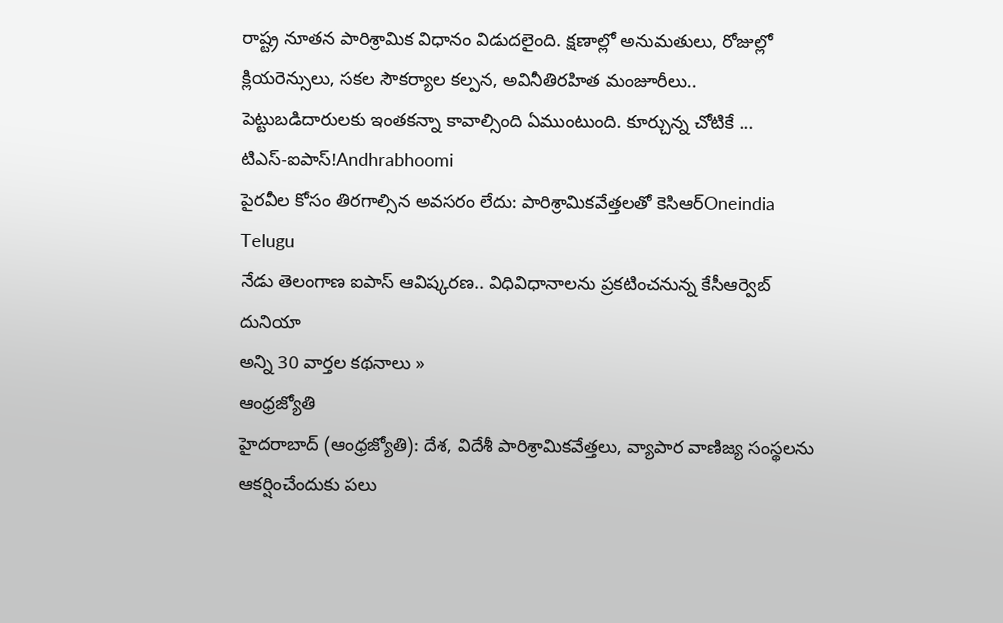రాష్ట్ర నూతన పారిశ్రామిక విధానం విడుదలైంది. క్షణాల్లో అనుమతులు, రోజుల్లో క్లియరెన్సులు, సకల సౌకర్యాల కల్పన, అవినీతిరహిత మంజూరీలు.. పెట్టుబడిదారులకు ఇంతకన్నా కావాల్సింది ఏముంటుంది. కూర్చున్న చోటికే ...
టిఎస్-ఐపాస్!Andhrabhoomi
పైరవీల కోసం తిరగాల్సిన అవసరం లేదు: పారిశ్రామికవేత్తలతో కెసిఆర్Oneindia Telugu
నేడు తెలంగాణ ఐపాస్ ఆవిష్కరణ.. విధివిధానాలను ప్రకటించనున్న కేసీఆర్వెబ్ దునియా
అన్ని 30 వార్తల కథనాలు »
ఆంధ్రజ్యోతి
హైదరాబాద్ (ఆంధ్రజ్యోతి): దేశ, విదేశీ పారిశ్రామికవేత్తలు, వ్యాపార వాణిజ్య సంస్థలను ఆకర్షించేందుకు పలు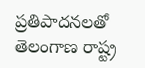ప్రతిపాదనలతో తెలంగాణ రాష్ట్ర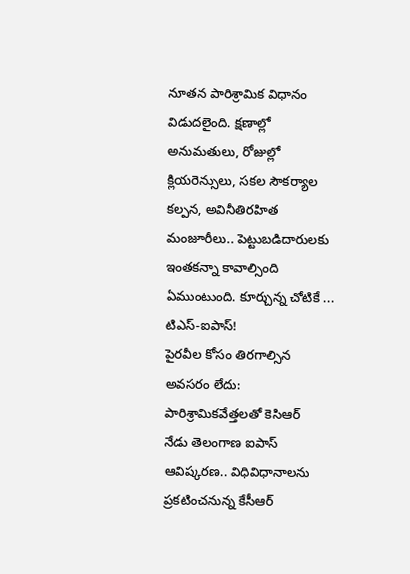నూతన పారిశ్రామిక విధానం విడుదలైంది. క్షణాల్లో అనుమతులు, రోజుల్లో క్లియరెన్సులు, సకల సౌకర్యాల కల్పన, అవినీతిరహిత మంజూరీలు.. పెట్టుబడిదారులకు ఇంతకన్నా కావాల్సింది ఏముంటుంది. కూర్చున్న చోటికే ...
టిఎస్-ఐపాస్!
పైరవీల కోసం తిరగాల్సిన అవసరం లేదు: పారిశ్రామికవేత్తలతో కెసిఆర్
నేడు తెలంగాణ ఐపాస్ ఆవిష్కరణ.. విధివిధానాలను ప్రకటించనున్న కేసీఆర్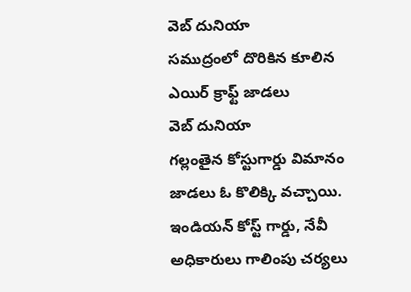వెబ్ దునియా
సముద్రంలో దొరికిన కూలిన ఎయిర్ క్రాఫ్ట్ జాడలు
వెబ్ దునియా
గల్లంతైన కోస్టుగార్డు విమానం జాడలు ఓ కొలిక్కి వచ్చాయి. ఇండియన్ కోస్ట్ గార్డు, నేవీ అధికారులు గాలింపు చర్యలు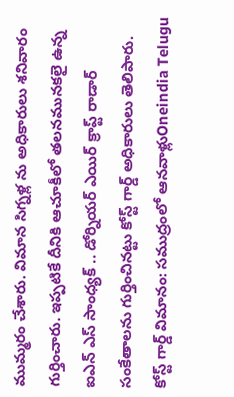ముమ్మరం చేశారు. విమాన సిగ్నళ్ల ను అధికారులు శనివారం గుర్తించారు. ఇప్పటికే దీనికి ఆచూకీలో తలనమునకలై ఉన్న ఐఎన్ ఎస్ సాంధ్యక్ .. డోర్నియర్ ఎయిర్ క్రాప్ట్ రాడార్ సంకేతాలను గుర్తించినట్టు కోస్ట్ గార్డ్ అధికారులు తెలిపారు.
కోస్ట్ గార్డ్ విమానం: సముద్రంలో ఆనవాళ్లుOneindia Telugu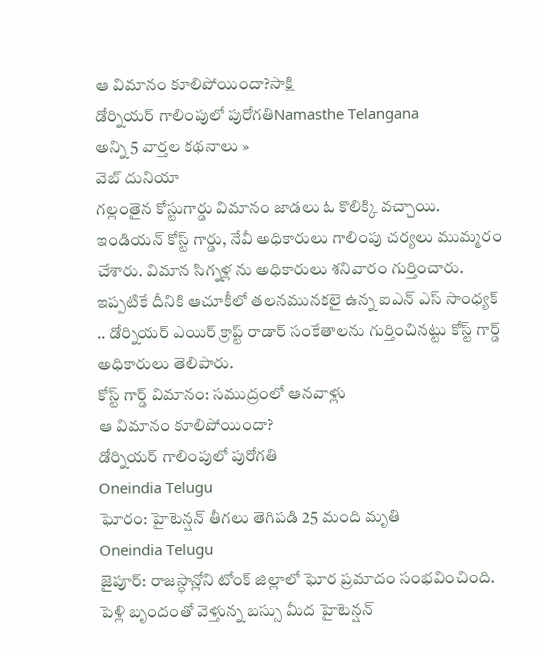ఆ విమానం కూలిపోయిందా?సాక్షి
డోర్నియర్ గాలింపులో పురోగతిNamasthe Telangana
అన్ని 5 వార్తల కథనాలు »
వెబ్ దునియా
గల్లంతైన కోస్టుగార్డు విమానం జాడలు ఓ కొలిక్కి వచ్చాయి. ఇండియన్ కోస్ట్ గార్డు, నేవీ అధికారులు గాలింపు చర్యలు ముమ్మరం చేశారు. విమాన సిగ్నళ్ల ను అధికారులు శనివారం గుర్తించారు. ఇప్పటికే దీనికి ఆచూకీలో తలనమునకలై ఉన్న ఐఎన్ ఎస్ సాంధ్యక్ .. డోర్నియర్ ఎయిర్ క్రాప్ట్ రాడార్ సంకేతాలను గుర్తించినట్టు కోస్ట్ గార్డ్ అధికారులు తెలిపారు.
కోస్ట్ గార్డ్ విమానం: సముద్రంలో ఆనవాళ్లు
ఆ విమానం కూలిపోయిందా?
డోర్నియర్ గాలింపులో పురోగతి
Oneindia Telugu
ఘోరం: హైటెన్షన్ తీగలు తెగిపడి 25 మంది మృతి
Oneindia Telugu
జైపూర్: రాజస్ధాన్లోని టోంక్ జిల్లాలో ఘోర ప్రమాదం సంభవించింది. పెళ్లి బృందంతో వెళ్తున్న బస్సు మీద హైటెన్షన్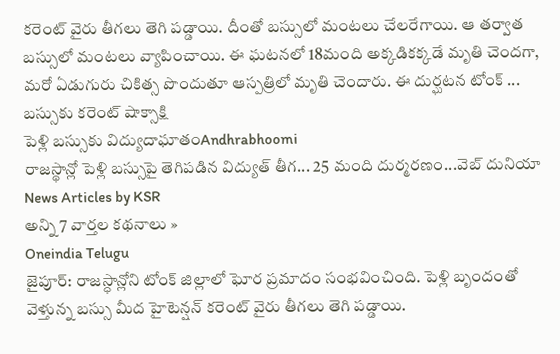కరెంట్ వైరు తీగలు తెగి పడ్డాయి. దీంతో బస్సులో మంటలు చేలరేగాయి. ఆ తర్వాత బస్సులో మంటలు వ్యాపించాయి. ఈ ఘటనలో 18మంది అక్కడికక్కడే మృతి చెందగా, మరో ఏడుగురు చికిత్స పొందుతూ ఆస్పత్రిలో మృతి చెందారు. ఈ దుర్ఘటన టోంక్ ...
బస్సుకు కరెంట్ షాక్సాక్షి
పెళ్లి బస్సుకు విద్యుదాఘాతంAndhrabhoomi
రాజస్థాన్లో పెళ్లి బస్సుపై తెగిపడిన విద్యుత్ తీగ... 25 మంది దుర్మరణం...వెబ్ దునియా
News Articles by KSR
అన్ని 7 వార్తల కథనాలు »
Oneindia Telugu
జైపూర్: రాజస్ధాన్లోని టోంక్ జిల్లాలో ఘోర ప్రమాదం సంభవించింది. పెళ్లి బృందంతో వెళ్తున్న బస్సు మీద హైటెన్షన్ కరెంట్ వైరు తీగలు తెగి పడ్డాయి.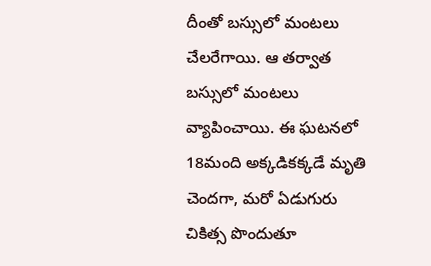దీంతో బస్సులో మంటలు చేలరేగాయి. ఆ తర్వాత బస్సులో మంటలు వ్యాపించాయి. ఈ ఘటనలో 18మంది అక్కడికక్కడే మృతి చెందగా, మరో ఏడుగురు చికిత్స పొందుతూ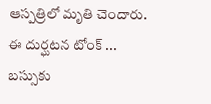ఆస్పత్రిలో మృతి చెందారు. ఈ దుర్ఘటన టోంక్ ...
బస్సుకు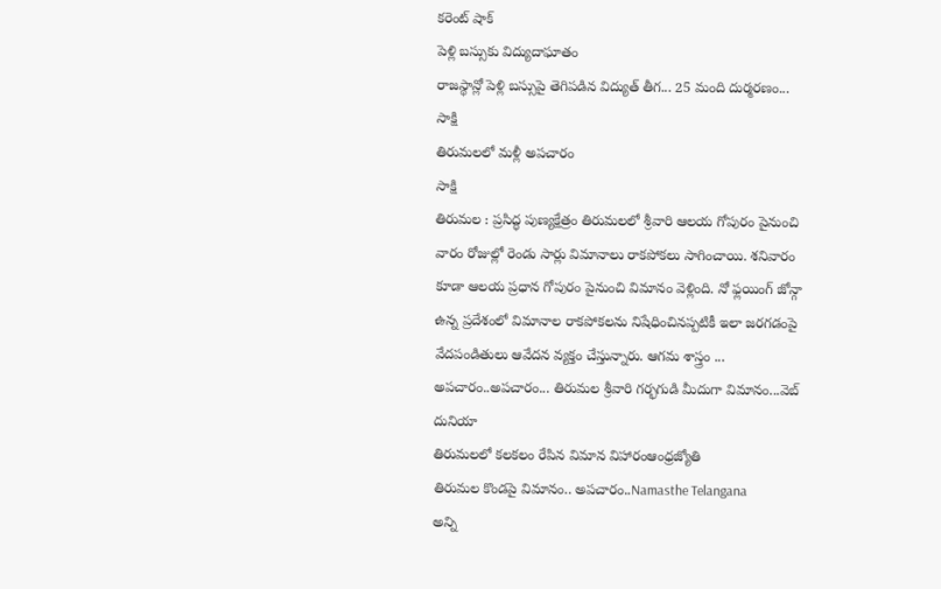కరెంట్ షాక్
పెళ్లి బస్సుకు విద్యుదాఘాతం
రాజస్థాన్లో పెళ్లి బస్సుపై తెగిపడిన విద్యుత్ తీగ... 25 మంది దుర్మరణం...
సాక్షి
తిరుమలలో మళ్లీ అపచారం
సాక్షి
తిరుమల : ప్రసిద్ధ పుణ్యక్షేత్రం తిరుమలలో శ్రీవారి ఆలయ గోపురం పైనుంచి వారం రోజుల్లో రెండు సార్లు విమానాలు రాకపోకలు సాగించాయి. శనివారం కూడా ఆలయ ప్రధాన గోపురం పైనుంచి విమానం వెళ్లింది. నో ఫ్లయింగ్ జోన్గా ఉన్న ప్రదేశంలో విమానాల రాకపోకలను నిషేధించినప్పటికీ ఇలా జరగడంపై వేదపండితులు ఆవేదన వ్యక్తం చేస్తున్నారు. ఆగమ శాస్త్రం ...
అపచారం..అపచారం... తిరుమల శ్రీవారి గర్భగుడి మీదుగా విమానం...వెబ్ దునియా
తిరుమలలో కలకలం రేపిన విమాన విహారంఆంధ్రజ్యోతి
తిరుమల కొండపై విమానం.. అపచారం..Namasthe Telangana
అన్ని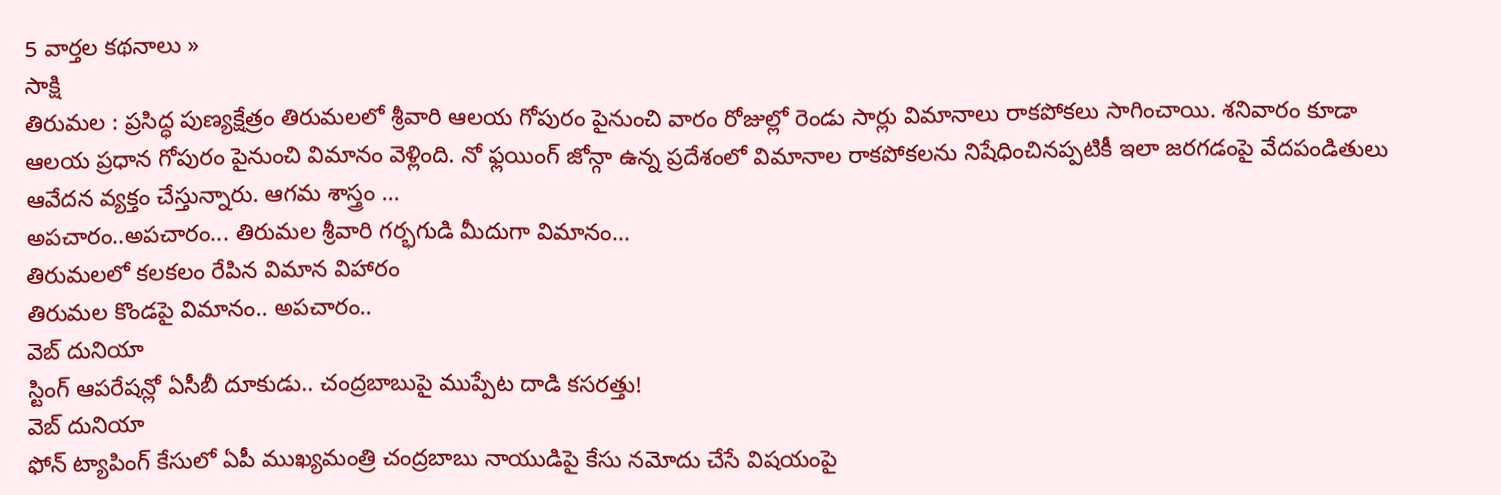5 వార్తల కథనాలు »
సాక్షి
తిరుమల : ప్రసిద్ధ పుణ్యక్షేత్రం తిరుమలలో శ్రీవారి ఆలయ గోపురం పైనుంచి వారం రోజుల్లో రెండు సార్లు విమానాలు రాకపోకలు సాగించాయి. శనివారం కూడా ఆలయ ప్రధాన గోపురం పైనుంచి విమానం వెళ్లింది. నో ఫ్లయింగ్ జోన్గా ఉన్న ప్రదేశంలో విమానాల రాకపోకలను నిషేధించినప్పటికీ ఇలా జరగడంపై వేదపండితులు ఆవేదన వ్యక్తం చేస్తున్నారు. ఆగమ శాస్త్రం ...
అపచారం..అపచారం... తిరుమల శ్రీవారి గర్భగుడి మీదుగా విమానం...
తిరుమలలో కలకలం రేపిన విమాన విహారం
తిరుమల కొండపై విమానం.. అపచారం..
వెబ్ దునియా
స్టింగ్ ఆపరేషన్లో ఏసీబీ దూకుడు.. చంద్రబాబుపై ముప్పేట దాడి కసరత్తు!
వెబ్ దునియా
ఫోన్ ట్యాపింగ్ కేసులో ఏపీ ముఖ్యమంత్రి చంద్రబాబు నాయుడిపై కేసు నమోదు చేసే విషయంపై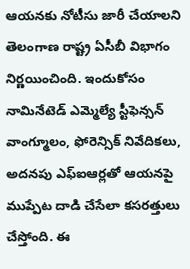ఆయనకు నోటీసు జారీ చేయాలని తెలంగాణ రాష్ట్ర ఏసీబీ విభాగం నిర్ణయించింది. ఇందుకోసం నామినేటెడ్ ఎమ్మెల్యే స్టీఫెన్సన్ వాంగ్మూలం, ఫోరెన్సిక్ నివేదికలు, అదనపు ఎఫ్ఐఆర్లతో ఆయనపై ముప్పేట దాడి చేసేలా కసరత్తులు చేస్తోంది. ఈ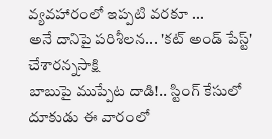వ్యవహారంలో ఇప్పటి వరకూ ...
అనే దానిపై పరిశీలన... 'కట్ అండ్ పేస్ట్' చేశారన్నసాక్షి
బాబుపై ముప్పేట దాడి!.. స్టింగ్ కేసులో దూకుడు ఈ వారంలో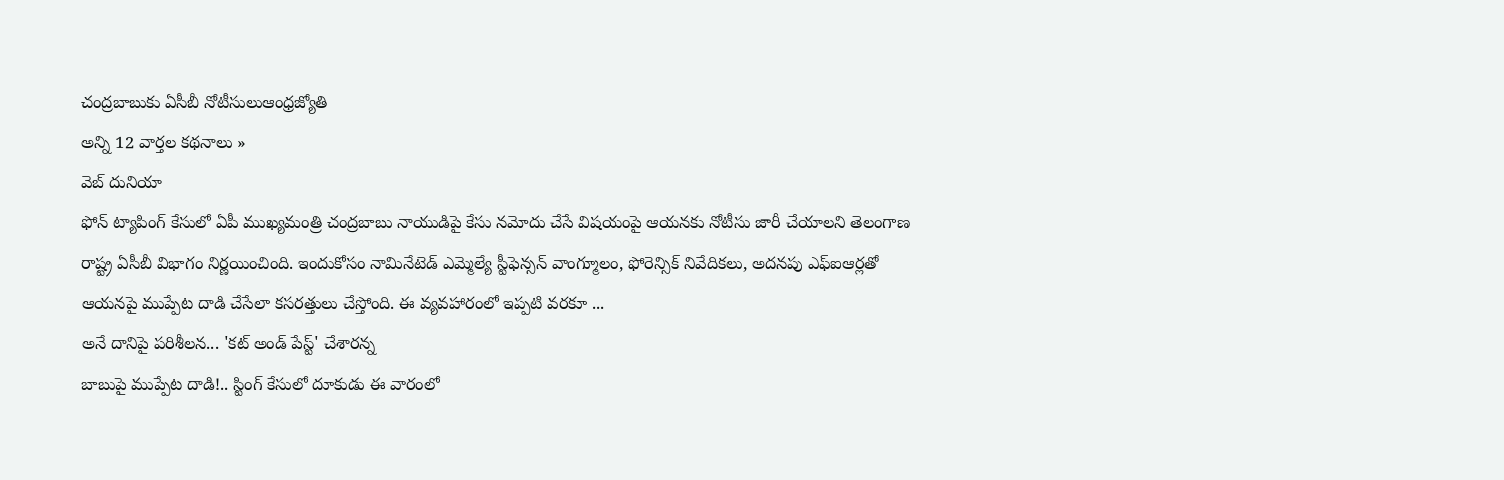చంద్రబాబుకు ఏసీబీ నోటీసులుఆంధ్రజ్యోతి
అన్ని 12 వార్తల కథనాలు »
వెబ్ దునియా
ఫోన్ ట్యాపింగ్ కేసులో ఏపీ ముఖ్యమంత్రి చంద్రబాబు నాయుడిపై కేసు నమోదు చేసే విషయంపై ఆయనకు నోటీసు జారీ చేయాలని తెలంగాణ రాష్ట్ర ఏసీబీ విభాగం నిర్ణయించింది. ఇందుకోసం నామినేటెడ్ ఎమ్మెల్యే స్టీఫెన్సన్ వాంగ్మూలం, ఫోరెన్సిక్ నివేదికలు, అదనపు ఎఫ్ఐఆర్లతో ఆయనపై ముప్పేట దాడి చేసేలా కసరత్తులు చేస్తోంది. ఈ వ్యవహారంలో ఇప్పటి వరకూ ...
అనే దానిపై పరిశీలన... 'కట్ అండ్ పేస్ట్' చేశారన్న
బాబుపై ముప్పేట దాడి!.. స్టింగ్ కేసులో దూకుడు ఈ వారంలో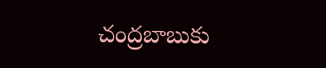చంద్రబాబుకు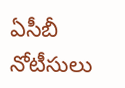ఏసీబీ నోటీసులు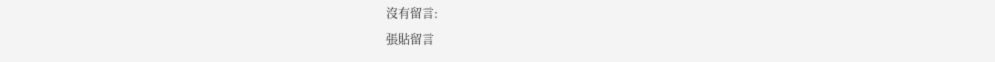沒有留言:
張貼留言